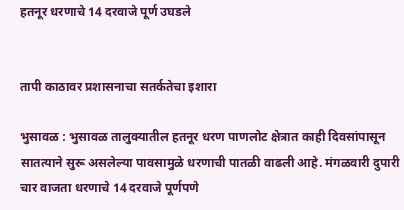हतनूर धरणाचे 14 दरवाजे पूर्ण उघडले


तापी काठावर प्रशासनाचा सतर्कतेचा इशारा

भुसावळ : भुसावळ तालुक्यातील हतनूर धरण पाणलोट क्षेत्रात काही दिवसांपासून सातत्याने सुरू असलेल्या पावसामुळे धरणाची पातळी वाढली आहे. मंगळवारी दुपारी चार वाजता धरणाचे 14 दरवाजे पूर्णपणे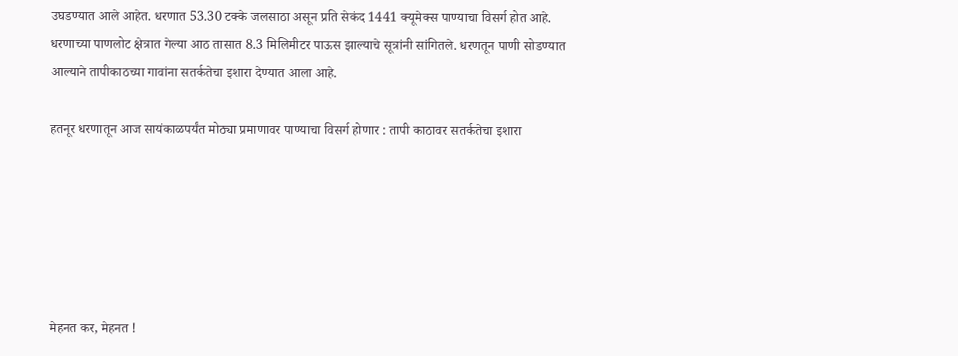उघडण्यात आले आहेत. धरणात 53.30 टक्के जलसाठा असून प्रति सेकंद 1441 क्यूमेक्स पाण्याचा विसर्ग होत आहे. धरणाच्या पाणलोट क्षेत्रात गेल्या आठ तासात 8.3 मिलिमीटर पाऊस झाल्याचे सूत्रांनी सांगितले. धरणतून पाणी सोडण्यात आल्याने तापीकाठच्या गावांना सतर्कतेचा इशारा देण्यात आला आहे.

हतनूर धरणातून आज सायंकाळपर्यंत मोठ्या प्रमाणावर पाण्याचा विसर्ग होणार : तापी काठावर सतर्कतेचा इशारा






मेहनत कर, मेहनत !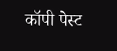कॉपी पेस्ट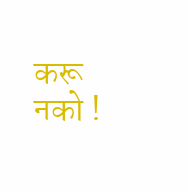करू नको !